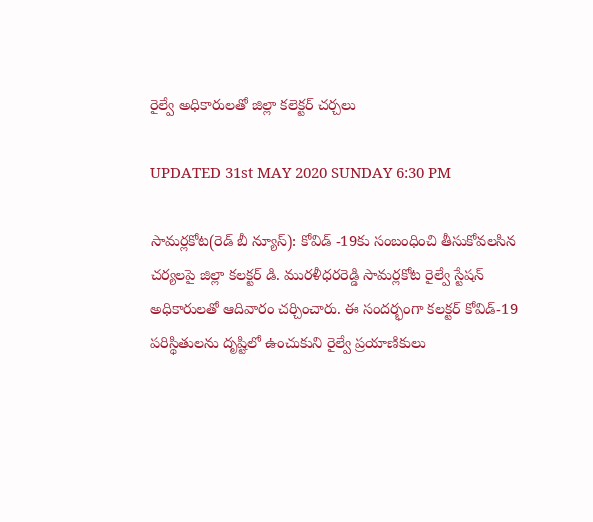రైల్వే అధికారులతో జిల్లా కలెక్టర్ చర్చలు

UPDATED 31st MAY 2020 SUNDAY 6:30 PM

సామర్లకోట(రెడ్ బీ న్యూస్): కోవిడ్ -19కు సంబంధించి తీసుకోవలసిన చర్యలపై జిల్లా కలక్టర్ డి. మురళీధరరెడ్డి సామర్లకోట రైల్వే స్టేషన్ అధికారులతో ఆదివారం చర్చించారు. ఈ సందర్భంగా కలక్టర్ కోవిడ్-19 పరిస్థితులను దృష్టిలో ఉంచుకుని రైల్వే ప్రయాణికులు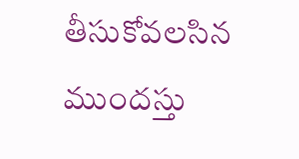తీసుకోవలసిన ముందస్తు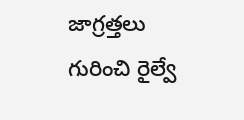జాగ్రత్తలు గురించి రైల్వే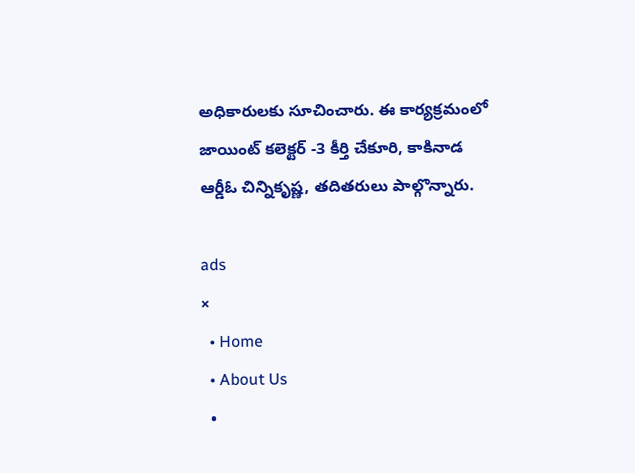అధికారులకు సూచించారు. ఈ కార్యక్రమంలో జాయింట్ కలెక్టర్ -3 కీర్తి చేకూరి, కాకినాడ ఆర్డీఓ చిన్నికృష్ణ, తదితరులు పాల్గొన్నారు.

ads
×
  • Home
  • About Us
  •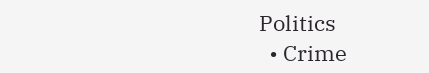Politics
  • Crime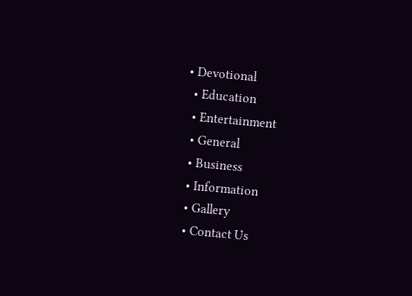• Devotional
  • Education
  • Entertainment
  • General
  • Business
  • Information
  • Gallery
  • Contact Us